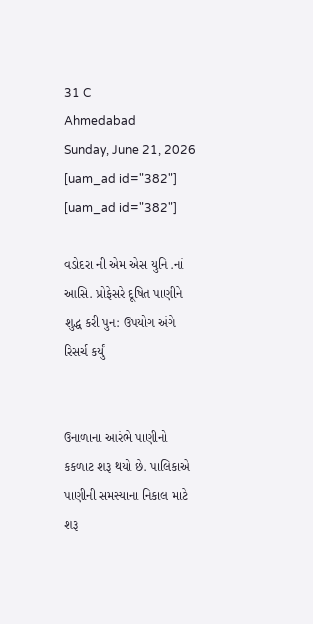31 C
Ahmedabad
Sunday, June 21, 2026
[uam_ad id="382"]
[uam_ad id="382"]

વડોદરા ની એમ એસ યુનિ .નાં આસિ. પ્રોફેસરે દૂષિત પાણીને શુદ્ધ કરી પુન: ઉપયોગ અંગે રિસર્ચ કર્યું


ઉનાળાના આરંભે પાણીનો કકળાટ શરૂ થયો છે. પાલિકાએ પાણીની સમસ્યાના નિકાલ માટે શરૂ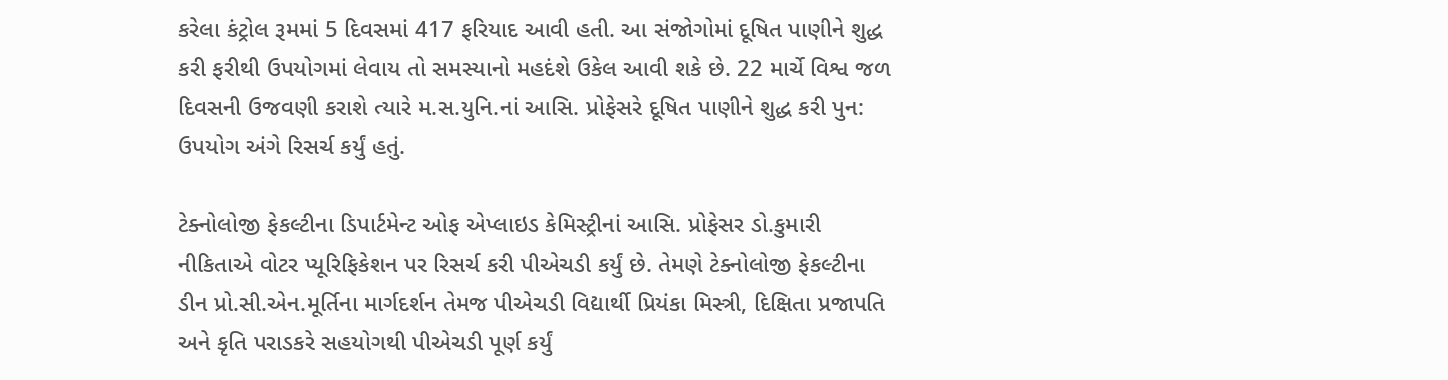કરેલા કંટ્રોલ રૂમમાં 5 દિવસમાં 417 ફરિયાદ આવી હતી. આ સંજોગોમાં દૂષિત પાણીને શુદ્ધ કરી ફરીથી ઉપયોગમાં લેવાય તો સમસ્યાનો મહદંશે ઉકેલ આવી શકે છે. 22 માર્ચે વિશ્વ જળ દિવસની ઉજવણી કરાશે ત્યારે મ.સ.યુનિ.નાં આસિ. પ્રોફેસરે દૂષિત પાણીને શુદ્ધ કરી પુન: ઉપયોગ અંગે રિસર્ચ કર્યું હતું.

ટેક્નોલોજી ફેકલ્ટીના ડિપાર્ટમેન્ટ ઓફ એપ્લાઇડ કેમિસ્ટ્રીનાં આસિ. પ્રોફેસર ડો.કુમારી નીકિતાએ વોટર પ્યૂરિફિકેશન પર રિસર્ચ કરી પીએચડી કર્યું છે. તેમણે ટેક્નોલોજી ફેકલ્ટીના ડીન પ્રો.સી.એન.મૂર્તિના માર્ગદર્શન તેમજ પીએચડી વિદ્યાર્થી પ્રિયંકા મિસ્ત્રી, દિક્ષિતા પ્રજાપતિ અને કૃતિ પરાડકરે સહયોગથી પીએચડી પૂર્ણ કર્યું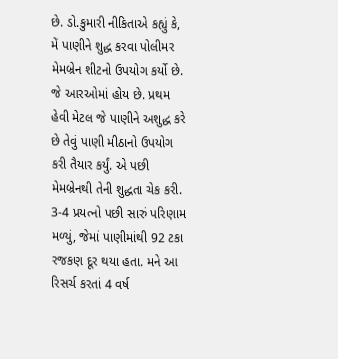છે. ડો.કુમારી નીકિતાએ કહ્યું કે, મેં પાણીને શુદ્ધ કરવા પોલીમર મેમબ્રેન શીટનો ઉપયોગ કર્યો છે. જે આરઓમાં હોય છે. પ્રથમ હેવી મેટલ જે પાણીને અશુદ્ધ કરે છે તેવું પાણી મીઠાનો ઉપયોગ કરી તૈયાર કર્યું. એ પછી મેમબ્રેનથી તેની શુદ્ધતા ચેક કરી. 3-4 પ્રયત્નો પછી સારું પરિણામ મળ્યું, જેમાં પાણીમાંથી 92 ટકા રજકણ દૂર થયા હતા. મને આ રિસર્ચ કરતાં 4 વર્ષ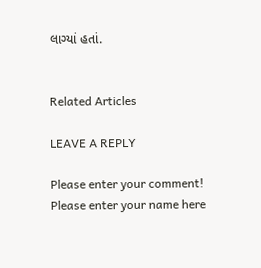લાગ્યાં હતાં.


Related Articles

LEAVE A REPLY

Please enter your comment!
Please enter your name here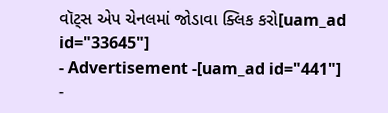વૉટ્સ એપ ચેનલમાં જોડાવા ક્લિક કરો[uam_ad id="33645"]
- Advertisement -[uam_ad id="441"]
-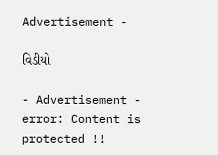Advertisement -

વિડીયો

- Advertisement -
error: Content is protected !!